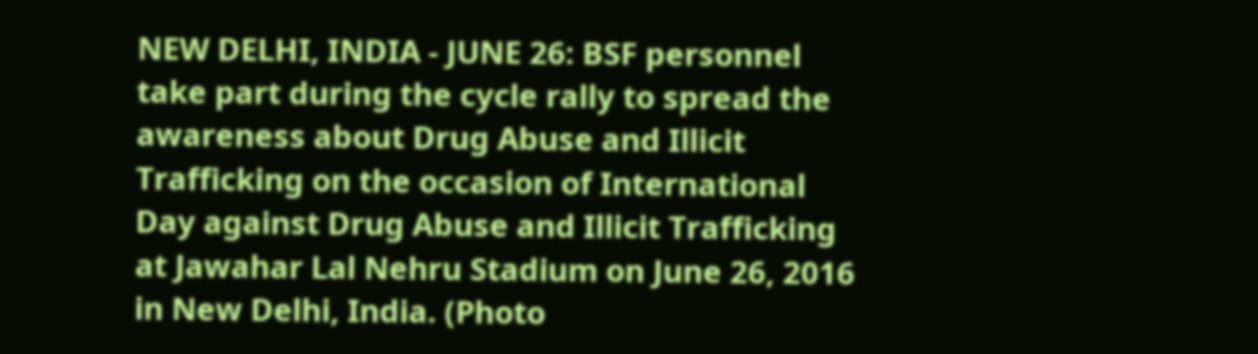NEW DELHI, INDIA - JUNE 26: BSF personnel take part during the cycle rally to spread the awareness about Drug Abuse and Illicit Trafficking on the occasion of International Day against Drug Abuse and Illicit Trafficking at Jawahar Lal Nehru Stadium on June 26, 2016 in New Delhi, India. (Photo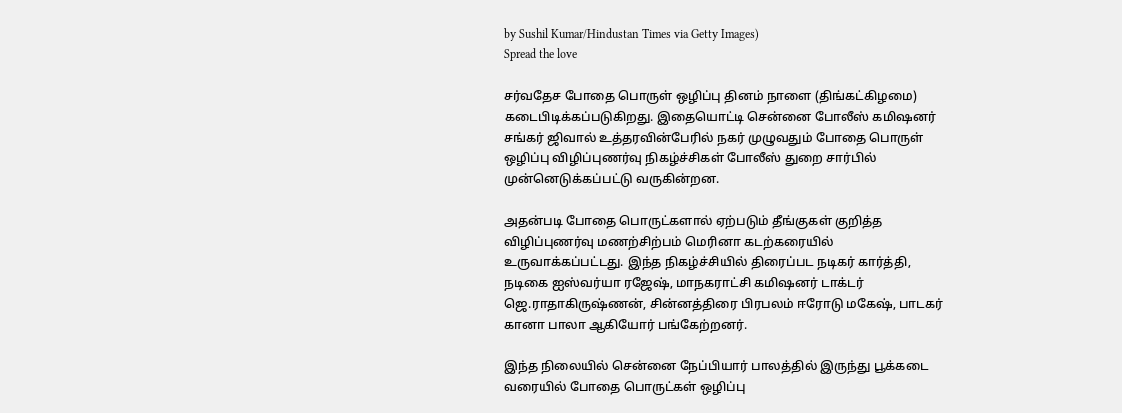by Sushil Kumar/Hindustan Times via Getty Images)
Spread the love

சர்வதேச போதை பொருள் ஒழிப்பு தினம் நாளை (திங்கட்கிழமை) கடைபிடிக்கப்படுகிறது. இதையொட்டி சென்னை போலீஸ் கமிஷனர் சங்கர் ஜிவால் உத்தரவின்பேரில் நகர் முழுவதும் போதை பொருள் ஒழிப்பு விழிப்புணர்வு நிகழ்ச்சிகள் போலீஸ் துறை சார்பில் முன்னெடுக்கப்பட்டு வருகின்றன.

அதன்படி போதை பொருட்களால் ஏற்படும் தீங்குகள் குறித்த விழிப்புணர்வு மணற்சிற்பம் மெரினா கடற்கரையில் உருவாக்கப்பட்டது. இந்த நிகழ்ச்சியில் திரைப்பட நடிகர் கார்த்தி, நடிகை ஐஸ்வர்யா ரஜேஷ், மாநகராட்சி கமிஷனர் டாக்டர் ஜெ.ராதாகிருஷ்ணன், சின்னத்திரை பிரபலம் ஈரோடு மகேஷ், பாடகர் கானா பாலா ஆகியோர் பங்கேற்றனர்.

இந்த நிலையில் சென்னை நேப்பியார் பாலத்தில் இருந்து பூக்கடை வரையில் போதை பொருட்கள் ஒழிப்பு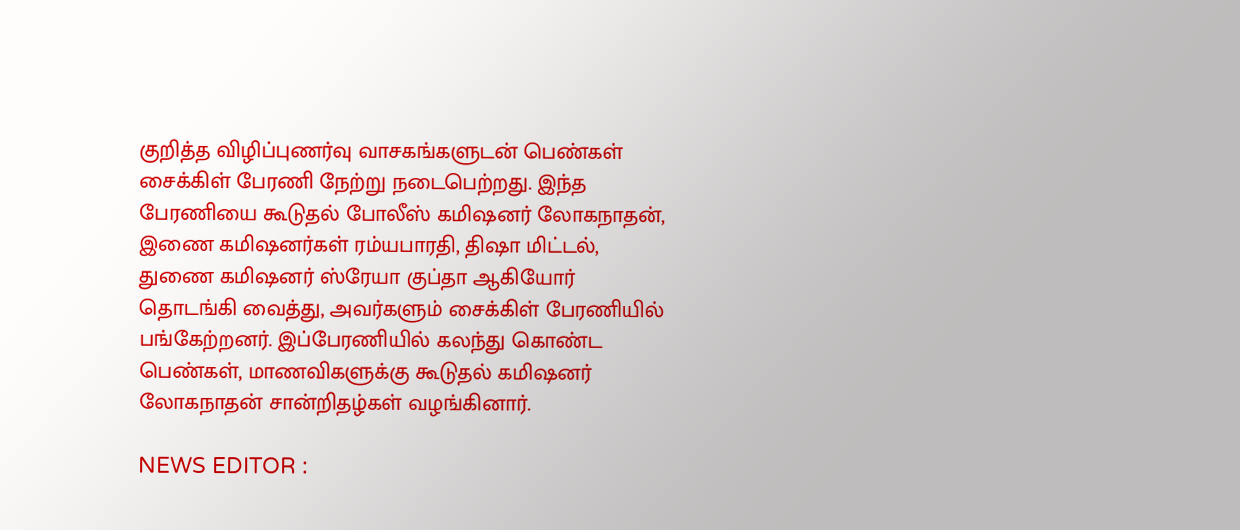குறித்த விழிப்புணர்வு வாசகங்களுடன் பெண்கள் சைக்கிள் பேரணி நேற்று நடைபெற்றது. இந்த பேரணியை கூடுதல் போலீஸ் கமிஷனர் லோகநாதன், இணை கமிஷனர்கள் ரம்யபாரதி, திஷா மிட்டல், துணை கமிஷனர் ஸ்ரேயா குப்தா ஆகியோர் தொடங்கி வைத்து, அவர்களும் சைக்கிள் பேரணியில் பங்கேற்றனர். இப்பேரணியில் கலந்து கொண்ட பெண்கள், மாணவிகளுக்கு கூடுதல் கமிஷனர் லோகநாதன் சான்றிதழ்கள் வழங்கினார்.

NEWS EDITOR :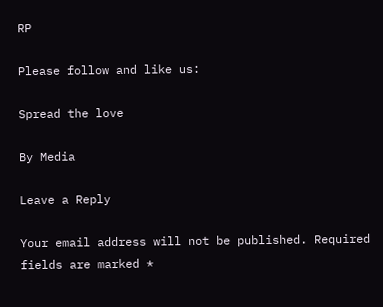RP

Please follow and like us:

Spread the love

By Media

Leave a Reply

Your email address will not be published. Required fields are marked *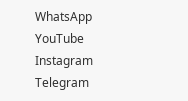WhatsApp
YouTube
Instagram
Telegram